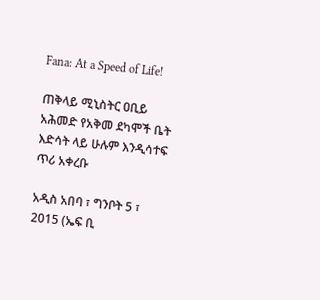Fana: At a Speed of Life!

ጠቅላይ ሚኒስትር ዐቢይ አሕመድ የአቅመ ደካሞች ቤት እድሳት ላይ ሁሉም እንዲሳተፍ ጥሪ አቀረቡ

አዲስ አበባ ፣ ግንቦት 5 ፣ 2015 (ኤፍ ቢ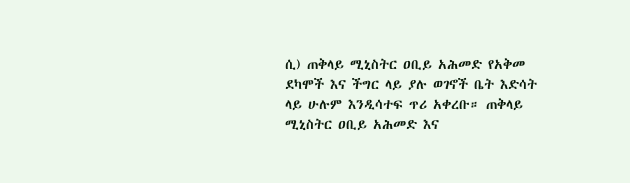ሲ) ጠቅላይ ሚኒስትር ዐቢይ አሕመድ የአቅመ ደካሞች እና ችግር ላይ ያሉ ወገኖች ቤት እድሳት ላይ ሁሉም እንዲሳተፍ ጥሪ አቀረቡ። ጠቅላይ ሚኒስትር ዐቢይ አሕመድ እና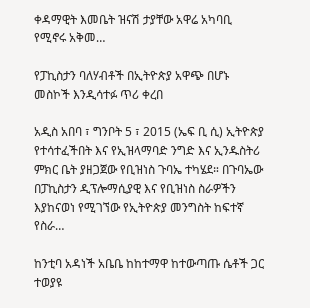ቀዳማዊት እመቤት ዝናሽ ታያቸው አዋሬ አካባቢ የሚኖሩ አቅመ…

የፓኪስታን ባለሃብቶች በኢትዮጵያ አዋጭ በሆኑ መስኮች እንዲሳተፉ ጥሪ ቀረበ

አዲስ አበባ ፣ ግንቦት 5 ፣ 2015 (ኤፍ ቢ ሲ) ኢትዮጵያ የተሳተፈችበት እና የኢዝላማባድ ንግድ እና ኢንዱስትሪ ምክር ቤት ያዘጋጀው የቢዝነስ ጉባኤ ተካሄደ። በጉባኤው በፓኪስታን ዲፕሎማሲያዊ እና የቢዝነስ ስራዎችን እያከናወነ የሚገኘው የኢትዮጵያ መንግስት ከፍተኛ የስራ…

ከንቲባ አዳነች አቤቤ ከከተማዋ ከተውጣጡ ሴቶች ጋር ተወያዩ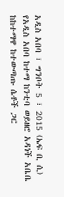አዲስ አበባ ፣ ግንቦት 5 ፣ 2015 (ኤፍ ቢ ሲ) የአዲስ አበባ ከተማ ከንቲባ ወይዘሮ አዳነች አቤቤ ከከተማዋ ከተውጣጡ ሴቶች ጋር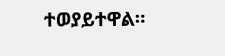ተወያይተዋል።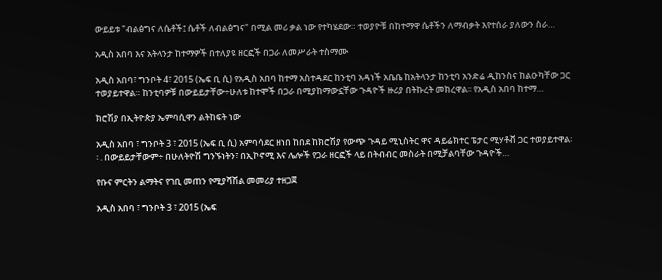ውይይቱ "ብልፅግና ለሴቶች፤ ሴቶች ለብልፅግና" በሚል መሪ ቃል ነው የተካሄደው። ተወያዮቹ በከተማዋ ሴቶችን ለማብቃት እየተሰራ ያለውን ስራ…

አዲስ አበባ እና አትላንታ ከተማዎች በተለያዩ ዘርፎች በጋራ ለመሥራት ተስማሙ

አዲስ አበባ፣ ግንቦት 4፣ 2015 (ኤፍ ቢ ሲ) የአዲስ አበባ ከተማ አስተዳደር ከንቲባ አዳነች አቤቤ ከአትላንታ ከንቲባ አንድሬ ዲከንስና ከልዑካቸው ጋር ተወያይተዋል። ከንቲባዎቹ በውይይታቸው÷ሁለቱ ከተሞች በጋራ በሚያከማውኗቸው ጉዳዮች ዙሪያ በትኩረት መክረዋል፡፡ የአዲስ አበባ ከተማ…

ክሮሽያ በኢትዮጵያ ኤምባሲዋን ልትከፍት ነው

አዲስ አበባ ፣ ግንቦት 3 ፣ 2015 (ኤፍ ቢ ሲ) አምባሳደር ዘነበ ከበደ ከክሮሽያ የውጭ ጉዳይ ሚኒስትር ዋና ዳይሬክተር ፔታር ሚሃቶቭ ጋር ተወያይተዋል፡፡ . በውይይታቸውም÷ በሁለትዮሽ ግንኙነትን፣ በኢኮኖሚ እና ሌሎች የጋራ ዘርፎች ላይ በትብብር መስራት በሚቻልባቸው ጉዳዮች…

የቡና ምርትን ልማትና የገቢ መጠን የሚያሻሽል መመሪያ ተዘጋጀ

አዲስ አበባ ፣ ግንቦት 3 ፣ 2015 (ኤፍ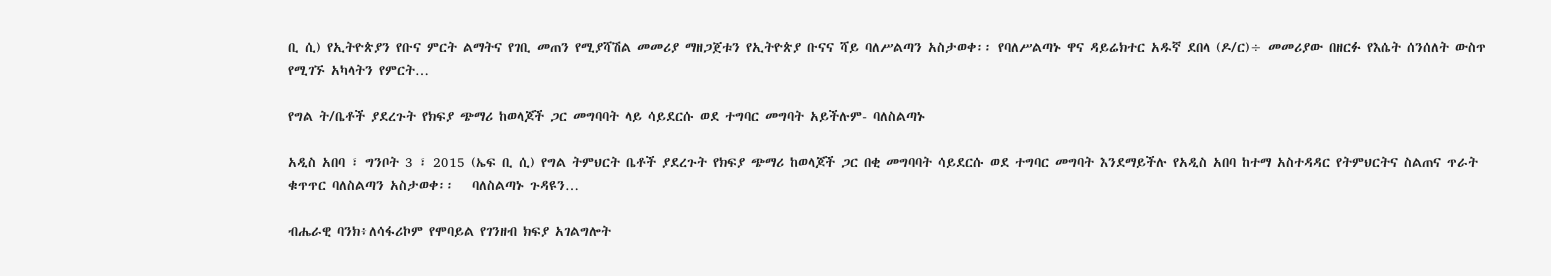ቢ ሲ) የኢትዮጵያን የቡና ምርት ልማትና የገቢ መጠን የሚያሻሽል መመሪያ ማዘጋጀቱን የኢትዮጵያ ቡናና ሻይ ባለሥልጣን አስታወቀ፡፡ የባለሥልጣኑ ዋና ዳይሬክተር አዱኛ ደበላ (ዶ/ር)÷ መመሪያው በዘርፉ የእሴት ሰንሰለት ውስጥ የሚገኙ አካላትን የምርት…

የግል ት/ቤቶች ያደረጉት የክፍያ ጭማሪ ከወላጆች ጋር መግባባት ላይ ሳይደርሱ ወደ ተግባር መግባት አይችሉም- ባለስልጣኑ

አዲስ አበባ ፣ ግንቦት 3 ፣ 2015 (ኤፍ ቢ ሲ) የግል ትምህርት ቤቶች ያደረጉት የክፍያ ጭማሪ ከወላጆች ጋር በቂ መግባባት ሳይደርሱ ወደ ተግባር መግባት እንደማይችሉ የአዲስ አበባ ከተማ አስተዳዳር የትምህርትና ስልጠና ጥራት ቁጥጥር ባለስልጣን አስታወቀ፡፡   ባለስልጣኑ ጉዳዩን…

ብሔራዊ ባንክ፥ለሳፋሪኮም የሞባይል የገንዘብ ክፍያ አገልግሎት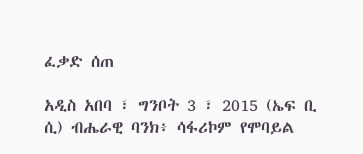ፈቃድ ሰጠ

አዲስ አበባ ፣ ግንቦት 3 ፣ 2015 (ኤፍ ቢ ሲ) ብሔራዊ ባንክ፥ ሳፋሪኮም የሞባይል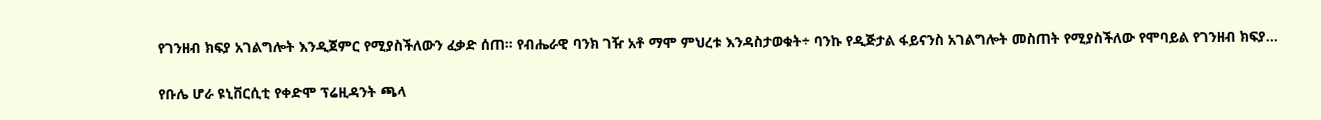የገንዘብ ክፍያ አገልግሎት እንዲጀምር የሚያስችለውን ፈቃድ ሰጠ፡፡ የብሔራዊ ባንክ ገዥ አቶ ማሞ ምህረቱ እንዳስታወቁት÷ ባንኩ የዲጅታል ፋይናንስ አገልግሎት መስጠት የሚያስችለው የሞባይል የገንዘብ ክፍያ…

የቡሌ ሆራ ዩኒቨርሲቲ የቀድሞ ፕሬዚዳንት ጫላ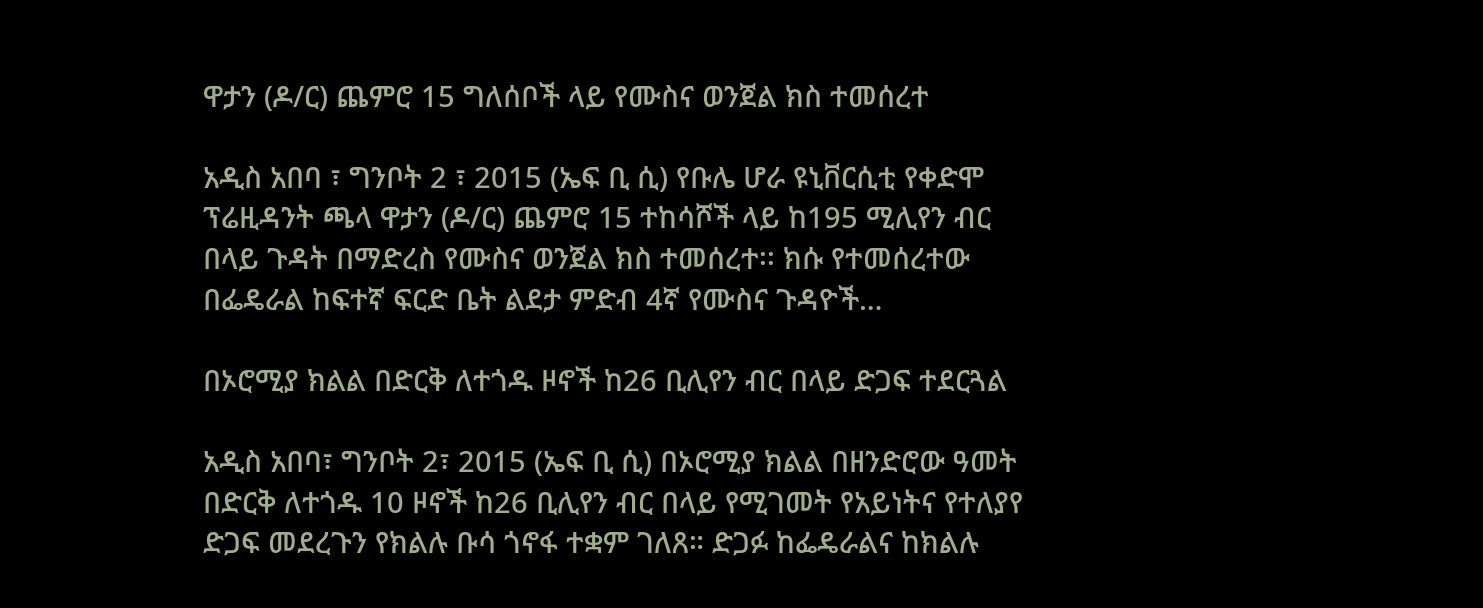ዋታን (ዶ/ር) ጨምሮ 15 ግለሰቦች ላይ የሙስና ወንጀል ክስ ተመሰረተ

አዲስ አበባ ፣ ግንቦት 2 ፣ 2015 (ኤፍ ቢ ሲ) የቡሌ ሆራ ዩኒቨርሲቲ የቀድሞ ፕሬዚዳንት ጫላ ዋታን (ዶ/ር) ጨምሮ 15 ተከሳሾች ላይ ከ195 ሚሊየን ብር በላይ ጉዳት በማድረስ የሙስና ወንጀል ክስ ተመሰረተ፡፡ ክሱ የተመሰረተው በፌዴራል ከፍተኛ ፍርድ ቤት ልደታ ምድብ 4ኛ የሙስና ጉዳዮች…

በኦሮሚያ ክልል በድርቅ ለተጎዱ ዞኖች ከ26 ቢሊየን ብር በላይ ድጋፍ ተደርጓል

አዲስ አበባ፣ ግንቦት 2፣ 2015 (ኤፍ ቢ ሲ) በኦሮሚያ ክልል በዘንድሮው ዓመት በድርቅ ለተጎዱ 10 ዞኖች ከ26 ቢሊየን ብር በላይ የሚገመት የአይነትና የተለያየ ድጋፍ መደረጉን የክልሉ ቡሳ ጎኖፋ ተቋም ገለጸ። ድጋፉ ከፌዴራልና ከክልሉ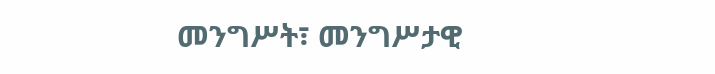መንግሥት፣ መንግሥታዊ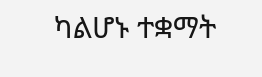ካልሆኑ ተቋማት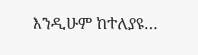እንዲሁም ከተለያዩ…